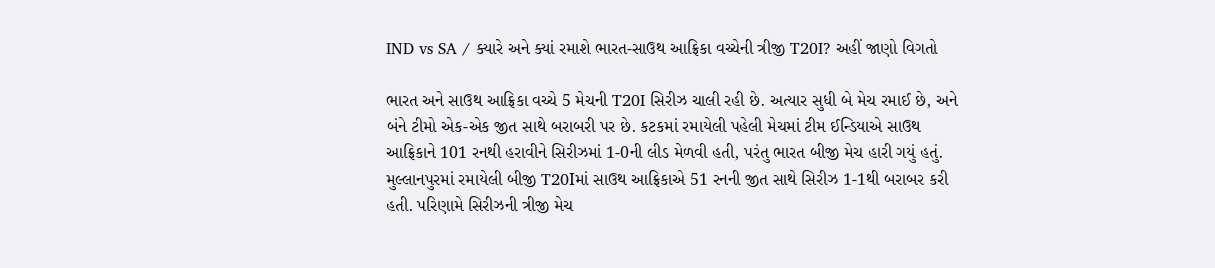IND vs SA / ક્યારે અને ક્યાં રમાશે ભારત-સાઉથ આફ્રિકા વચ્ચેની ત્રીજી T20I? અહીં જાણો વિગતો

ભારત અને સાઉથ આફ્રિકા વચ્ચે 5 મેચની T20I સિરીઝ ચાલી રહી છે. અત્યાર સુધી બે મેચ રમાઈ છે, અને બંને ટીમો એક-એક જીત સાથે બરાબરી પર છે. કટકમાં રમાયેલી પહેલી મેચમાં ટીમ ઈન્ડિયાએ સાઉથ આફ્રિકાને 101 રનથી હરાવીને સિરીઝમાં 1-0ની લીડ મેળવી હતી, પરંતુ ભારત બીજી મેચ હારી ગયું હતું.
મુલ્લાનપુરમાં રમાયેલી બીજી T20Iમાં સાઉથ આફ્રિકાએ 51 રનની જીત સાથે સિરીઝ 1-1થી બરાબર કરી હતી. પરિણામે સિરીઝની ત્રીજી મેચ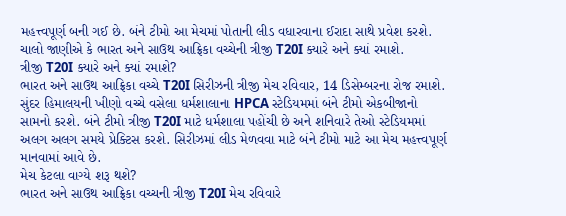મહત્ત્વપૂર્ણ બની ગઈ છે. બંને ટીમો આ મેચમાં પોતાની લીડ વધારવાના ઈરાદા સાથે પ્રવેશ કરશે. ચાલો જાણીએ કે ભારત અને સાઉથ આફ્રિકા વચ્ચેની ત્રીજી T20I ક્યારે અને ક્યાં રમાશે.
ત્રીજી T20I ક્યારે અને ક્યાં રમાશે?
ભારત અને સાઉથ આફ્રિકા વચ્ચે T20I સિરીઝની ત્રીજી મેચ રવિવાર, 14 ડિસેમ્બરના રોજ રમાશે. સુંદર હિમાલયની ખીણો વચ્ચે વસેલા ધર્મશાલાના HPCA સ્ટેડિયમમાં બંને ટીમો એકબીજાનો સામનો કરશે. બંને ટીમો ત્રીજી T20I માટે ધર્મશાલા પહોંચી છે અને શનિવારે તેઓ સ્ટેડિયમમાં અલગ અલગ સમયે પ્રેક્ટિસ કરશે. સિરીઝમાં લીડ મેળવવા માટે બંને ટીમો માટે આ મેચ મહત્ત્વપૂર્ણ માનવામાં આવે છે.
મેચ કેટલા વાગ્યે શરૂ થશે?
ભારત અને સાઉથ આફ્રિકા વચ્ચની ત્રીજી T20I મેચ રવિવારે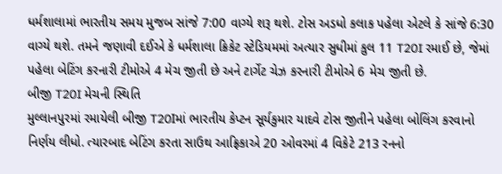ધર્મશાલામાં ભારતીય સમય મુજબ સાંજે 7:00 વાગ્યે શરૂ થશે. ટોસ અડધો કલાક પહેલા એટલે કે સાંજે 6:30 વાગ્યે થશે. તમને જણાવી દઈએ કે ધર્મશાલા ક્રિકેટ સ્ટેડિયમમાં અત્યાર સુધીમાં કુલ 11 T20I રમાઈ છે, જેમાં પહેલા બેટિંગ કરનારી ટીમોએ 4 મેચ જીતી છે અને ટાર્ગેટ ચેઝ કરનારી ટીમોએ 6 મેચ જીતી છે.
બીજી T20I મેચની સ્થિતિ
મુલ્લાનપુરમાં રમાયેલી બીજી T20Iમાં ભારતીય કેપ્ટન સૂર્યકુમાર યાદવે ટોસ જીતીને પહેલા બોલિંગ કરવાનો નિર્ણય લીધો. ત્યારબાદ બેટિંગ કરતા સાઉથ આફ્રિકાએ 20 ઓવરમાં 4 વિકેટે 213 રનનો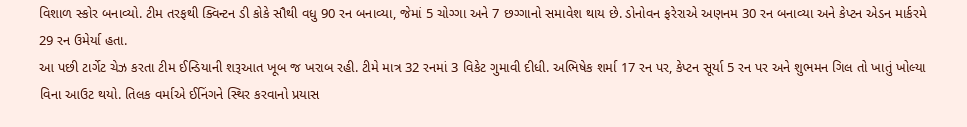વિશાળ સ્કોર બનાવ્યો. ટીમ તરફથી ક્વિન્ટન ડી કોકે સૌથી વધુ 90 રન બનાવ્યા, જેમાં 5 ચોગ્ગા અને 7 છગ્ગાનો સમાવેશ થાય છે. ડોનોવન ફરેરાએ અણનમ 30 રન બનાવ્યા અને કેપ્ટન એડન માર્કરમે 29 રન ઉમેર્યા હતા.
આ પછી ટાર્ગેટ ચેઝ કરતા ટીમ ઈન્ડિયાની શરૂઆત ખૂબ જ ખરાબ રહી. ટીમે માત્ર 32 રનમાં 3 વિકેટ ગુમાવી દીધી. અભિષેક શર્મા 17 રન પર, કેપ્ટન સૂર્યા 5 રન પર અને શુભમન ગિલ તો ખાતું ખોલ્યા વિના આઉટ થયો. તિલક વર્માએ ઈનિંગને સ્થિર કરવાનો પ્રયાસ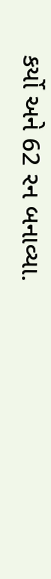કર્યો અને 62 રન બનાવ્યા.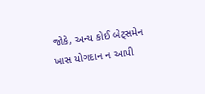જોકે, અન્ય કોઈ બેટ્સમેન ખાસ યોગદાન ન આપી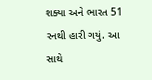શક્યા અને ભારત 51 રનથી હારી ગયું. આ સાથે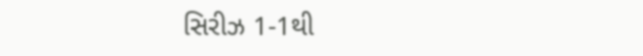સિરીઝ 1-1થી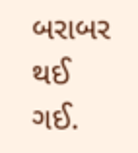બરાબર થઈ ગઈ.